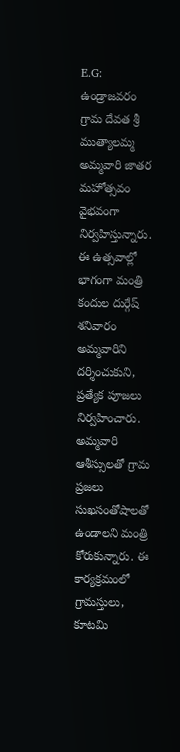E.G: ఉండ్రాజవరం గ్రామ దేవత శ్రీ ముత్యాలమ్మ అమ్మవారి జాతర మహోత్సవం వైభవంగా నిర్వహిస్తున్నారు. ఈ ఉత్సవాల్లో భాగంగా మంత్రి కందుల దుర్గేష్ శనివారం అమ్మవారిని దర్శించుకుని, ప్రత్యేక పూజలు నిర్వహించారు. అమ్మవారి ఆశీస్సులతో గ్రామ ప్రజలు సుఖసంతోషాలతో ఉండాలని మంత్రి కోరుకున్నారు. ఈ కార్యక్రమంలో గ్రామస్తులు, కూటమి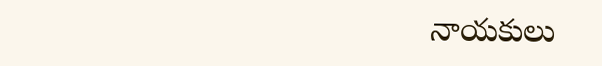నాయకులు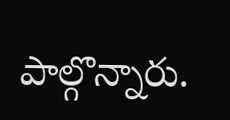పాల్గొన్నారు.